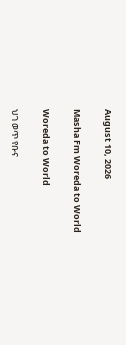August 10, 2026

Masha Fm Woreda to World

Woreda to World

ህገ ወጥ የቡና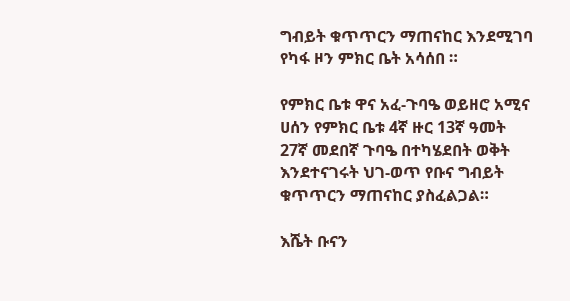ግብይት ቁጥጥርን ማጠናከር እንደሚገባ የካፋ ዞን ምክር ቤት አሳሰበ ።

የምክር ቤቱ ዋና አፈ-ጉባዔ ወይዘሮ አሚና ሀሰን የምክር ቤቱ 4ኛ ዙር 13ኛ ዓመት 27ኛ መደበኛ ጉባዔ በተካሄደበት ወቅት እንደተናገሩት ህገ-ወጥ የቡና ግብይት ቁጥጥርን ማጠናከር ያስፈልጋል።

እሼት ቡናን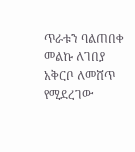ጥራቱን ባልጠበቀ መልኩ ለገበያ አቅርቦ ለመሸጥ የሚደረገው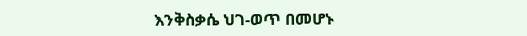እንቅስቃሴ ህገ-ወጥ በመሆኑ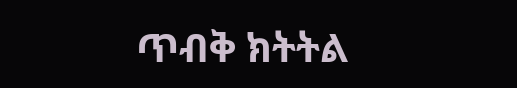ጥብቅ ክትትል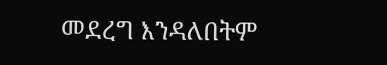መደረግ እንዳለበትም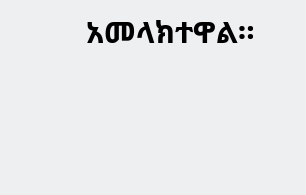አመላክተዋል።